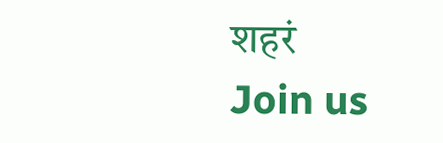शहरं
Join us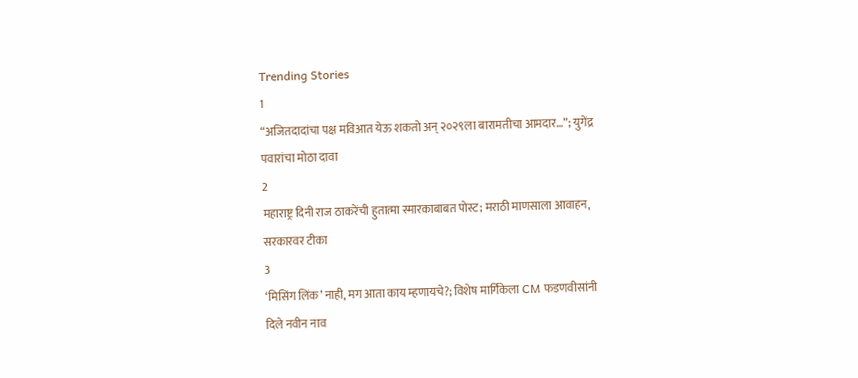Trending Stories
1
“अजितदादांचा पक्ष मविआत येऊ शकतो अन् २०२९ला बारामतीचा आमदार…”; युगेंद्र पवारांचा मोठा दावा
2
महाराष्ट्र दिनी राज ठाकरेंची हुतात्मा स्मारकाबाबत पोस्ट; मराठी माणसाला आवाहन, सरकारवर टीका
3
‘मिसिंग लिंक’ नाही, मग आता काय म्हणायचे?; विशेष मार्गिकेला CM फडणवीसांनी दिले नवीन नाव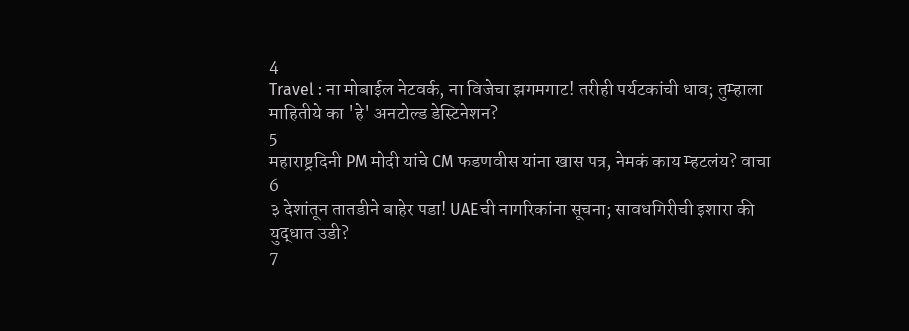4
Travel : ना मोबाईल नेटवर्क, ना विजेचा झगमगाट! तरीही पर्यटकांची धाव; तुम्हाला माहितीये का 'हे' अनटोल्ड डेस्टिनेशन?
5
महाराष्ट्रदिनी PM मोदी यांचे CM फडणवीस यांना खास पत्र, नेमकं काय म्हटलंय? वाचा
6
३ देशांतून तातडीने बाहेर पडा! UAEची नागरिकांना सूचना; सावधगिरीची इशारा की युद्धात उडी?
7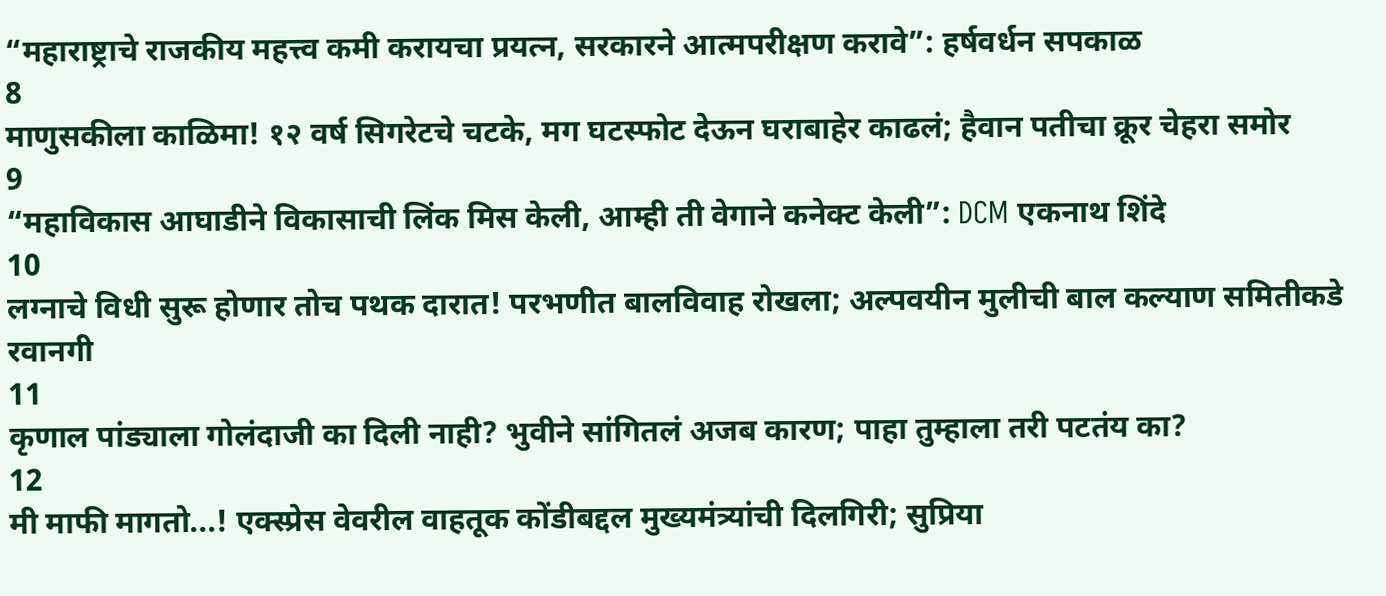“महाराष्ट्राचे राजकीय महत्त्व कमी करायचा प्रयत्न, सरकारने आत्मपरीक्षण करावे”: हर्षवर्धन सपकाळ
8
माणुसकीला काळिमा! १२ वर्ष सिगरेटचे चटके, मग घटस्फोट देऊन घराबाहेर काढलं; हैवान पतीचा क्रूर चेहरा समोर
9
“महाविकास आघाडीने विकासाची लिंक मिस केली, आम्ही ती वेगाने कनेक्ट केली”: DCM एकनाथ शिंदे
10
लग्नाचे विधी सुरू होणार तोच पथक दारात! परभणीत बालविवाह रोखला; अल्पवयीन मुलीची बाल कल्याण समितीकडे रवानगी
11
कृणाल पांड्याला गोलंदाजी का दिली नाही? भुवीने सांगितलं अजब कारण; पाहा तुम्हाला तरी पटतंय का?
12
मी माफी मागतो...! एक्स्प्रेस वेवरील वाहतूक कोंडीबद्दल मुख्यमंत्र्यांची दिलगिरी; सुप्रिया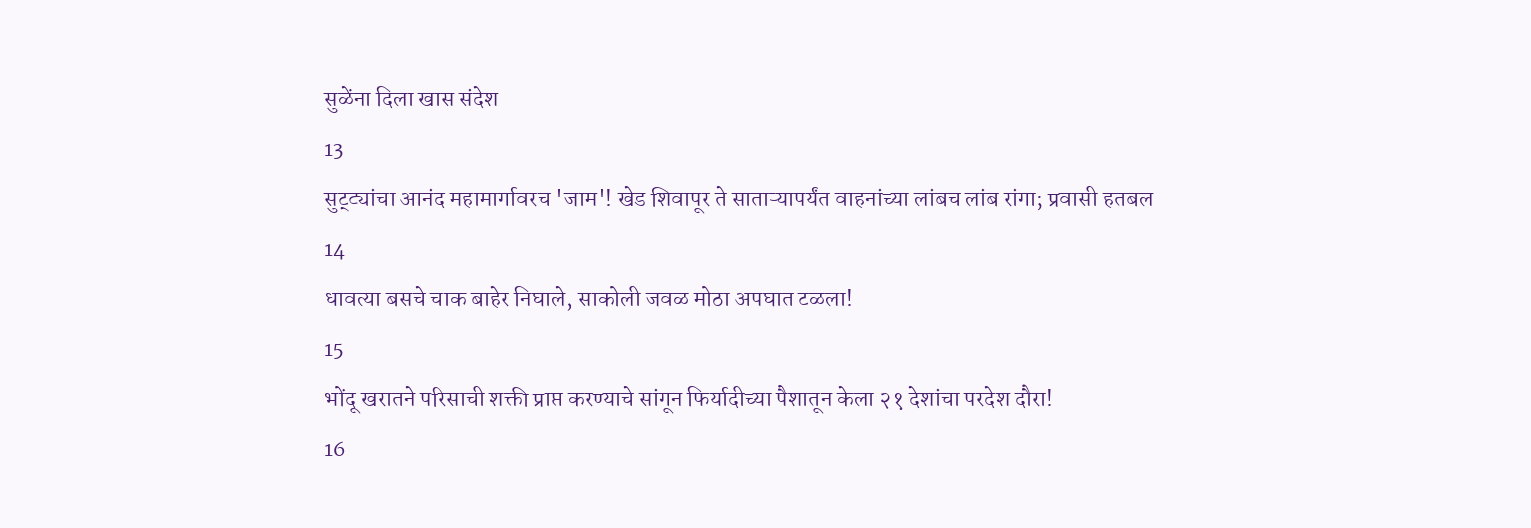सुळेंना दिला खास संदेश
13
सुट्ट्यांचा आनंद महामार्गावरच 'जाम'! खेड शिवापूर ते साताऱ्यापर्यंत वाहनांच्या लांबच लांब रांगा; प्रवासी हतबल
14
धावत्या बसचे चाक बाहेर निघाले, साकोली जवळ मोठा अपघात टळला!
15
भोंदू खरातने परिसाची शक्ती प्राप्त करण्याचे सांगून फिर्यादीच्या पैशातून केला २१ देशांचा परदेश दौरा!
16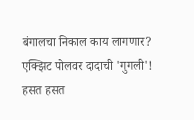बंगालचा निकाल काय लागणार? एक्झिट पोलवर दादाची 'गुगली'! हसत हसत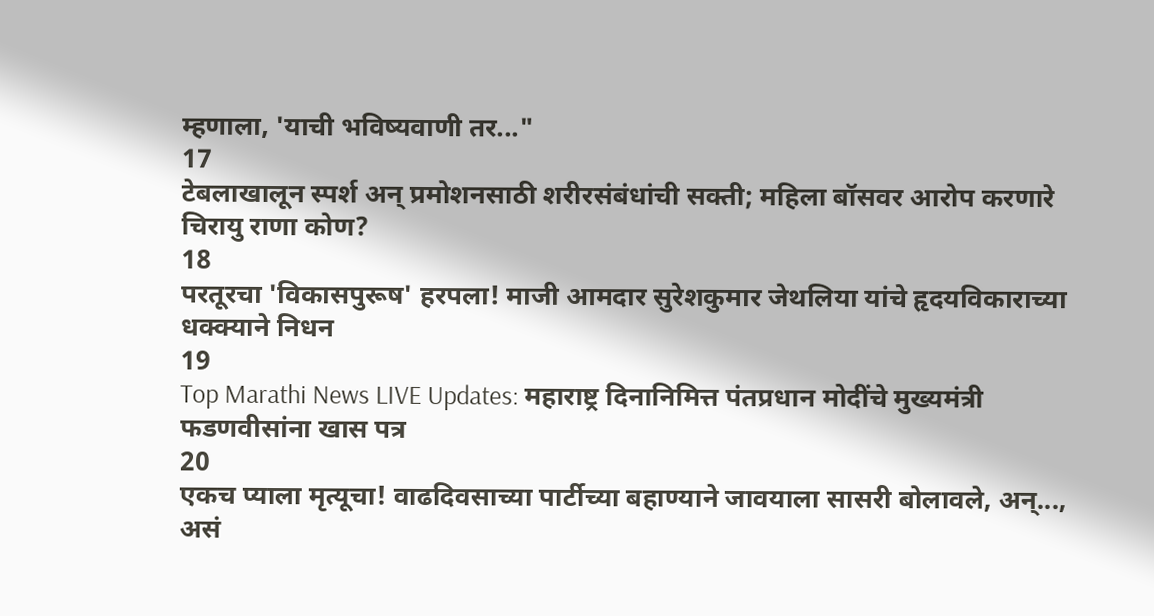म्हणाला, 'याची भविष्यवाणी तर..."
17
टेबलाखालून स्पर्श अन् प्रमोशनसाठी शरीरसंबंधांची सक्ती; महिला बॉसवर आरोप करणारे चिरायु राणा कोण?
18
परतूरचा 'विकासपुरूष' हरपला! माजी आमदार सुरेशकुमार जेथलिया यांचे हृदयविकाराच्या धक्क्याने निधन
19
Top Marathi News LIVE Updates: महाराष्ट्र दिनानिमित्त पंतप्रधान मोदींचे मुख्यमंत्री फडणवीसांना खास पत्र
20
एकच प्याला मृत्यूचा! वाढदिवसाच्या पार्टीच्या बहाण्याने जावयाला सासरी बोलावले, अन्..., असं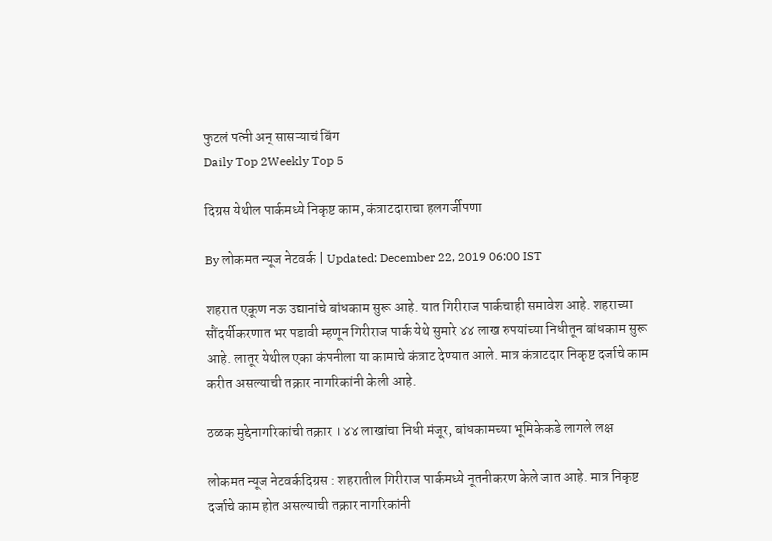फुटलं पत्नी अन् सासऱ्याचं बिंग
Daily Top 2Weekly Top 5

दिग्रस येथील पार्कमध्ये निकृष्ट काम, कंत्राटदाराचा हलगर्जीपणा

By लोकमत न्यूज नेटवर्क | Updated: December 22, 2019 06:00 IST

शहरात एकूण नऊ उद्यानांचे बांधकाम सुरू आहे. यात गिरीराज पार्कचाही समावेश आहे. शहराच्या सौंदर्यीकरणात भर पडावी म्हणून गिरीराज पार्क येथे सुमारे ४४ लाख रुपयांच्या निधीतून बांधकाम सुरू आहे. लातूर येथील एका कंपनीला या कामाचे कंत्राट देण्यात आले. मात्र कंत्राटदार निकृष्ट दर्जाचे काम करीत असल्याची तक्रार नागरिकांनी केली आहे.

ठळक मुद्देनागरिकांची तक्रार । ४४ लाखांचा निधी मंजूर, बांधकामच्या भूमिकेकडे लागले लक्ष

लोकमत न्यूज नेटवर्कदिग्रस : शहरातील गिरीराज पार्कमध्ये नूतनीकरण केले जात आहे. मात्र निकृष्ट दर्जाचे काम होत असल्याची तक्रार नागरिकांनी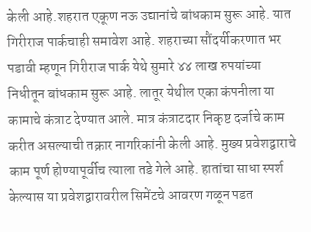केली आहे.शहरात एकूण नऊ उद्यानांचे बांधकाम सुरू आहे. यात गिरीराज पार्कचाही समावेश आहे. शहराच्या सौंदर्यीकरणात भर पडावी म्हणून गिरीराज पार्क येथे सुमारे ४४ लाख रुपयांच्या निधीतून बांधकाम सुरू आहे. लातूर येथील एका कंपनीला या कामाचे कंत्राट देण्यात आले. मात्र कंत्राटदार निकृष्ट दर्जाचे काम करीत असल्याची तक्रार नागरिकांनी केली आहे. मुख्य प्रवेशद्वाराचे काम पूर्ण होण्यापूर्वीच त्याला तडे गेले आहे. हातांचा साधा स्पर्श केल्यास या प्रवेशद्वारावरील सिमेंटचे आवरण गळून पडत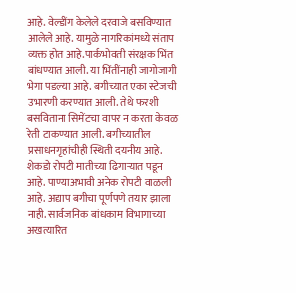आहे. वेल्डींग केलेले दरवाजे बसविण्यात आलेले आहे. यामुळे नागरिकांमध्ये संताप व्यक्त होत आहे.पार्कभोवती संरक्षक भिंत बांधण्यात आली. या भिंतींनाही जागोजागी भेगा पडल्या आहे. बगीच्यात एका स्टेजची उभारणी करण्यात आली. तेथे फरशी बसविताना सिमेंटचा वापर न करता केवळ रेती टाकण्यात आली. बगीच्यातील प्रसाधनगृहांचीही स्थिती दयनीय आहे. शेकडो रोपटी मातीच्या ढिगाऱ्यात पडून आहे. पाण्याअभावी अनेक रोपटी वाळली आहे. अद्याप बगीचा पूर्णपणे तयार झाला नाही. सार्वजनिक बांधकाम विभागाच्या अखत्यारित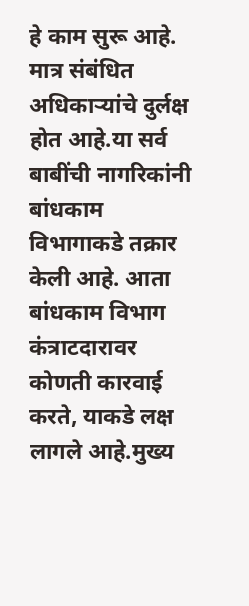हे काम सुरू आहे. मात्र संबंधित अधिकाऱ्यांचे दुर्लक्ष होत आहे.या सर्व बाबींची नागरिकांनी बांधकाम विभागाकडे तक्रार केली आहे. आता बांधकाम विभाग कंत्राटदारावर कोणती कारवाई करते, याकडे लक्ष लागले आहे.मुख्य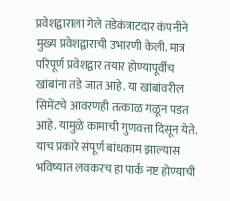प्रवेशद्वाराला गेले तडेकंत्राटदार कंपनीने मुख्य प्रवेशद्वाराची उभारणी केली. मात्र परिपूर्ण प्रवेशद्वार तयार होण्यापूर्वीच खांबांना तडे जात आहे. या खांबांवरील सिमेंटचे आवरणही तत्काळ गळून पडत आहे. यामुळे कामाची गुणवत्ता दिसून येते. याच प्रकारे संपूर्ण बांधकाम झाल्यास भविष्यात लवकरच हा पार्क नष्ट होण्याची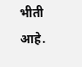भीती आहे.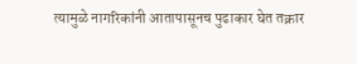त्यामुळे नागरिकांनी आतापासूनच पुढाकार घेत तक्रार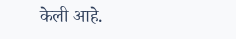केली आहे.